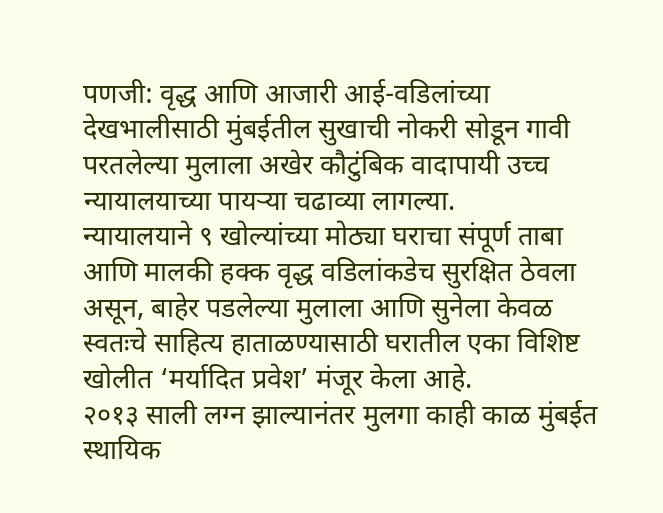पणजी: वृद्ध आणि आजारी आई-वडिलांच्या देखभालीसाठी मुंबईतील सुखाची नोकरी सोडून गावी परतलेल्या मुलाला अखेर कौटुंबिक वादापायी उच्च न्यायालयाच्या पायऱ्या चढाव्या लागल्या.
न्यायालयाने ९ खोल्यांच्या मोठ्या घराचा संपूर्ण ताबा आणि मालकी हक्क वृद्ध वडिलांकडेच सुरक्षित ठेवला असून, बाहेर पडलेल्या मुलाला आणि सुनेला केवळ स्वतःचे साहित्य हाताळण्यासाठी घरातील एका विशिष्ट खोलीत ‘मर्यादित प्रवेश’ मंजूर केला आहे.
२०१३ साली लग्न झाल्यानंतर मुलगा काही काळ मुंबईत स्थायिक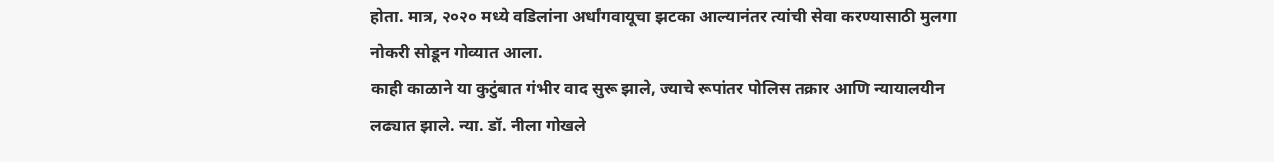होता. मात्र, २०२० मध्ये वडिलांना अर्धांगवायूचा झटका आल्यानंतर त्यांची सेवा करण्यासाठी मुलगा नोकरी सोडून गोव्यात आला.
काही काळाने या कुटुंबात गंभीर वाद सुरू झाले, ज्याचे रूपांतर पोलिस तक्रार आणि न्यायालयीन लढ्यात झाले. न्या. डॉ. नीला गोखले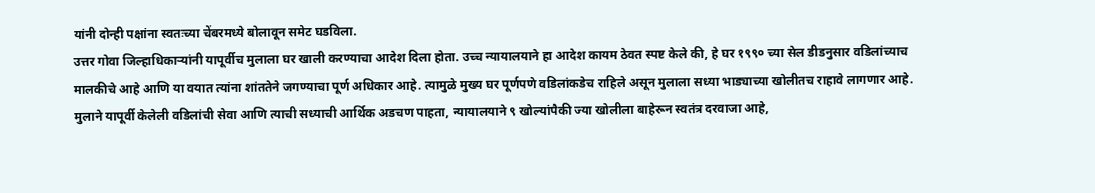यांनी दोन्ही पक्षांना स्वतःच्या चेंबरमध्ये बोलावून समेट घडविला.
उत्तर गोवा जिल्हाधिकाऱ्यांनी यापूर्वीच मुलाला घर खाली करण्याचा आदेश दिला होता. उच्च न्यायालयाने हा आदेश कायम ठेवत स्पष्ट केले की, हे घर १९९० च्या सेल डीडनुसार वडिलांच्याच मालकीचे आहे आणि या वयात त्यांना शांततेने जगण्याचा पूर्ण अधिकार आहे. त्यामुळे मुख्य घर पूर्णपणे वडिलांकडेच राहिले असून मुलाला सध्या भाड्याच्या खोलीतच राहावे लागणार आहे.
मुलाने यापूर्वी केलेली वडिलांची सेवा आणि त्याची सध्याची आर्थिक अडचण पाहता, न्यायालयाने ९ खोल्यांपैकी ज्या खोलीला बाहेरून स्वतंत्र दरवाजा आहे,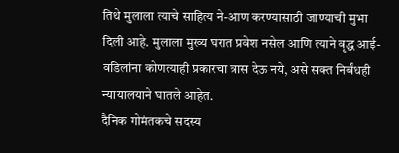तिथे मुलाला त्याचे साहित्य ने-आण करण्यासाठी जाण्याची मुभा दिली आहे. मुलाला मुख्य घरात प्रवेश नसेल आणि त्याने वृद्ध आई-वडिलांना कोणत्याही प्रकारचा त्रास देऊ नये, असे सक्त निर्बंधही न्यायालयाने घातले आहेत.
दैनिक गोमंतकचे सदस्य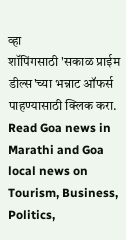व्हा
शॉपिंगसाठी 'सकाळ प्राईम डील्स'च्या भन्नाट ऑफर्स पाहण्यासाठी क्लिक करा.
Read Goa news in Marathi and Goa local news on Tourism, Business, Politics,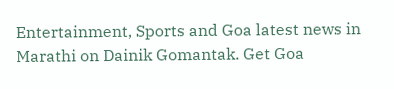Entertainment, Sports and Goa latest news in Marathi on Dainik Gomantak. Get Goa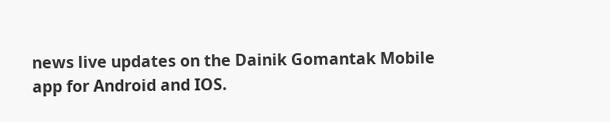news live updates on the Dainik Gomantak Mobile app for Android and IOS.